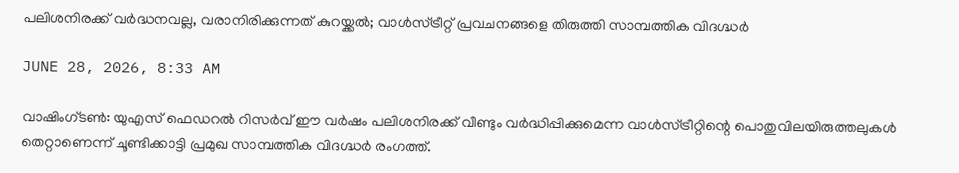പലിശനിരക്ക് വര്‍ദ്ധനവല്ല, വരാനിരിക്കുന്നത് കുറയ്ക്കല്‍; വാള്‍സ്ട്രീറ്റ് പ്രവചനങ്ങളെ തിരുത്തി സാമ്പത്തിക വിദഗ്ദ്ധര്‍

JUNE 28, 2026, 8:33 AM

വാഷിംഗ്ടണ്‍: യുഎസ് ഫെഡറല്‍ റിസര്‍വ് ഈ വര്‍ഷം പലിശനിരക്ക് വീണ്ടും വര്‍ദ്ധിപ്പിക്കുമെന്ന വാള്‍സ്ട്രീറ്റിന്റെ പൊതുവിലയിരുത്തലുകള്‍ തെറ്റാണെന്ന് ചൂണ്ടിക്കാട്ടി പ്രമുഖ സാമ്പത്തിക വിദഗ്ദ്ധര്‍ രംഗത്ത്.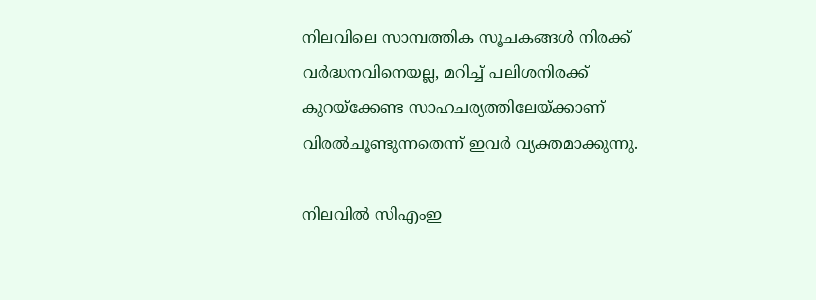നിലവിലെ സാമ്പത്തിക സൂചകങ്ങള്‍ നിരക്ക് വര്‍ദ്ധനവിനെയല്ല, മറിച്ച് പലിശനിരക്ക് കുറയ്‌ക്കേണ്ട സാഹചര്യത്തിലേയ്ക്കാണ് വിരല്‍ചൂണ്ടുന്നതെന്ന് ഇവര്‍ വ്യക്തമാക്കുന്നു.

നിലവില്‍ സിഎംഇ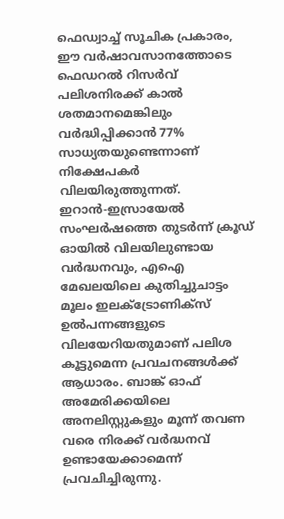ഫെഡ്വാച്ച് സൂചിക പ്രകാരം, ഈ വര്‍ഷാവസാനത്തോടെ ഫെഡറല്‍ റിസര്‍വ് പലിശനിരക്ക് കാല്‍ ശതമാനമെങ്കിലും വര്‍ദ്ധിപ്പിക്കാന്‍ 77% സാധ്യതയുണ്ടെന്നാണ് നിക്ഷേപകര്‍ വിലയിരുത്തുന്നത്. ഇറാന്‍-ഇസ്രായേല്‍ സംഘര്‍ഷത്തെ തുടര്‍ന്ന് ക്രൂഡ് ഓയില്‍ വിലയിലുണ്ടായ വര്‍ദ്ധനവും, എഐ മേഖലയിലെ കുതിച്ചുചാട്ടം മൂലം ഇലക്ട്രോണിക്‌സ് ഉല്‍പന്നങ്ങളുടെ വിലയേറിയതുമാണ് പലിശ കൂട്ടുമെന്ന പ്രവചനങ്ങള്‍ക്ക് ആധാരം. ബാങ്ക് ഓഫ് അമേരിക്കയിലെ അനലിസ്റ്റുകളും മൂന്ന് തവണ വരെ നിരക്ക് വര്‍ദ്ധനവ് ഉണ്ടായേക്കാമെന്ന് പ്രവചിച്ചിരുന്നു.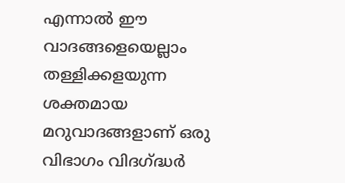എന്നാല്‍ ഈ വാദങ്ങളെയെല്ലാം തള്ളിക്കളയുന്ന ശക്തമായ മറുവാദങ്ങളാണ് ഒരു വിഭാഗം വിദഗ്ദ്ധര്‍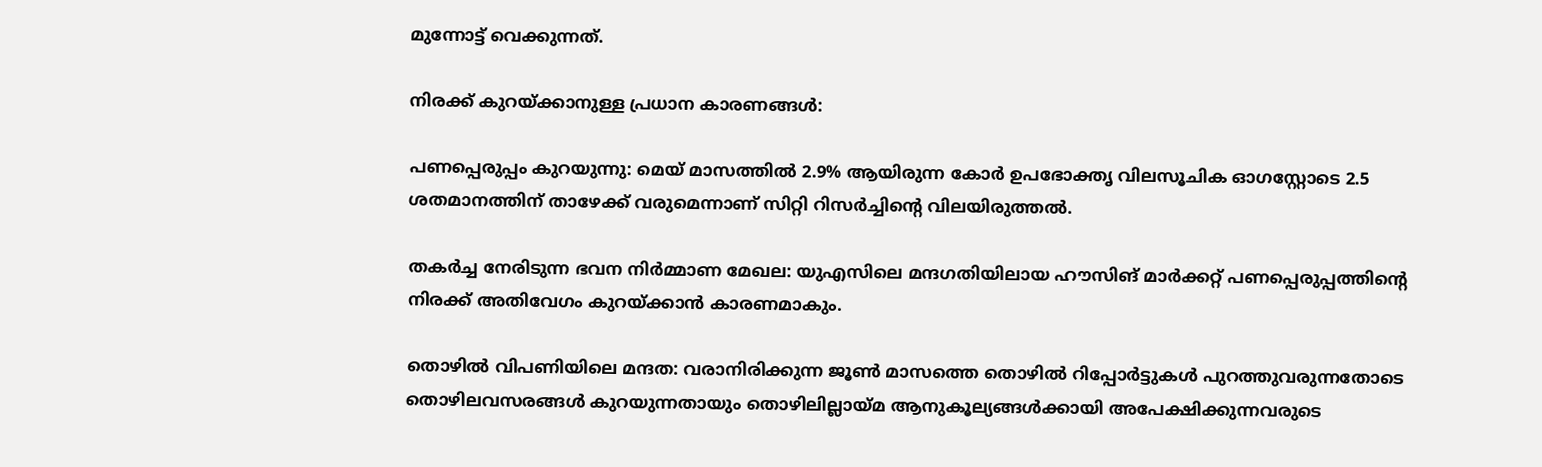മുന്നോട്ട് വെക്കുന്നത്.

നിരക്ക് കുറയ്ക്കാനുള്ള പ്രധാന കാരണങ്ങള്‍:

പണപ്പെരുപ്പം കുറയുന്നു: മെയ് മാസത്തില്‍ 2.9% ആയിരുന്ന കോര്‍ ഉപഭോക്തൃ വിലസൂചിക ഓഗസ്റ്റോടെ 2.5 ശതമാനത്തിന് താഴേക്ക് വരുമെന്നാണ് സിറ്റി റിസര്‍ച്ചിന്റെ വിലയിരുത്തല്‍.

തകര്‍ച്ച നേരിടുന്ന ഭവന നിര്‍മ്മാണ മേഖല: യുഎസിലെ മന്ദഗതിയിലായ ഹൗസിങ് മാര്‍ക്കറ്റ് പണപ്പെരുപ്പത്തിന്റെ നിരക്ക് അതിവേഗം കുറയ്ക്കാന്‍ കാരണമാകും.

തൊഴില്‍ വിപണിയിലെ മന്ദത: വരാനിരിക്കുന്ന ജൂണ്‍ മാസത്തെ തൊഴില്‍ റിപ്പോര്‍ട്ടുകള്‍ പുറത്തുവരുന്നതോടെ തൊഴിലവസരങ്ങള്‍ കുറയുന്നതായും തൊഴിലില്ലായ്മ ആനുകൂല്യങ്ങള്‍ക്കായി അപേക്ഷിക്കുന്നവരുടെ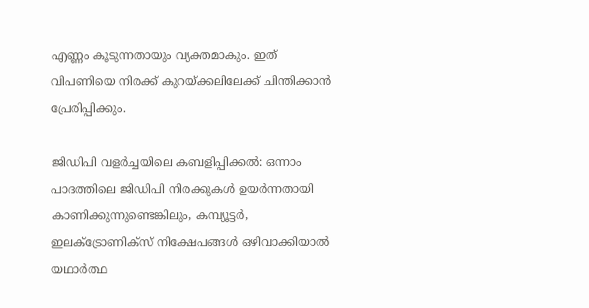എണ്ണം കൂടുന്നതായും വ്യക്തമാകും. ഇത് വിപണിയെ നിരക്ക് കുറയ്ക്കലിലേക്ക് ചിന്തിക്കാന്‍ പ്രേരിപ്പിക്കും.

ജിഡിപി വളര്‍ച്ചയിലെ കബളിപ്പിക്കല്‍: ഒന്നാം പാദത്തിലെ ജിഡിപി നിരക്കുകള്‍ ഉയര്‍ന്നതായി കാണിക്കുന്നുണ്ടെങ്കിലും, കമ്പ്യൂട്ടര്‍, ഇലക്ട്രോണിക്‌സ് നിക്ഷേപങ്ങള്‍ ഒഴിവാക്കിയാല്‍ യഥാര്‍ത്ഥ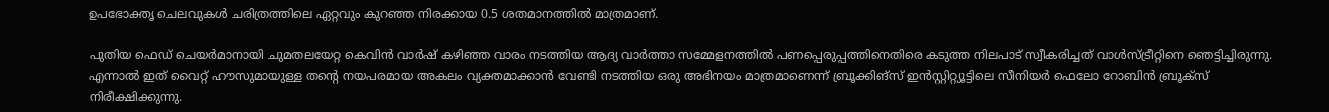ഉപഭോക്തൃ ചെലവുകള്‍ ചരിത്രത്തിലെ ഏറ്റവും കുറഞ്ഞ നിരക്കായ 0.5 ശതമാനത്തില്‍ മാത്രമാണ്.

പുതിയ ഫെഡ് ചെയര്‍മാനായി ചുമതലയേറ്റ കെവിന്‍ വാര്‍ഷ് കഴിഞ്ഞ വാരം നടത്തിയ ആദ്യ വാര്‍ത്താ സമ്മേളനത്തില്‍ പണപ്പെരുപ്പത്തിനെതിരെ കടുത്ത നിലപാട് സ്വീകരിച്ചത് വാള്‍സ്ട്രീറ്റിനെ ഞെട്ടിച്ചിരുന്നു. എന്നാല്‍ ഇത് വൈറ്റ് ഹൗസുമായുള്ള തന്റെ നയപരമായ അകലം വ്യക്തമാക്കാന്‍ വേണ്ടി നടത്തിയ ഒരു അഭിനയം മാത്രമാണെന്ന് ബ്രൂക്കിങ്‌സ് ഇന്‍സ്റ്റിറ്റ്യൂട്ടിലെ സീനിയര്‍ ഫെലോ റോബിന്‍ ബ്രൂക്‌സ് നിരീക്ഷിക്കുന്നു.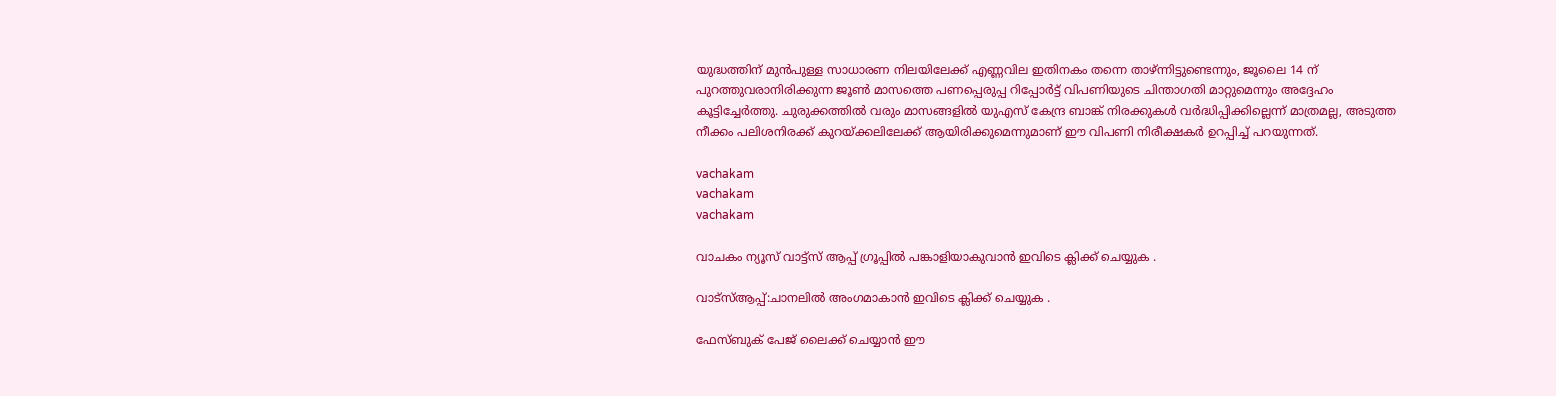യുദ്ധത്തിന് മുന്‍പുള്ള സാധാരണ നിലയിലേക്ക് എണ്ണവില ഇതിനകം തന്നെ താഴ്ന്നിട്ടുണ്ടെന്നും, ജൂലൈ 14 ന് പുറത്തുവരാനിരിക്കുന്ന ജൂണ്‍ മാസത്തെ പണപ്പെരുപ്പ റിപ്പോര്‍ട്ട് വിപണിയുടെ ചിന്താഗതി മാറ്റുമെന്നും അദ്ദേഹം കൂട്ടിച്ചേര്‍ത്തു. ചുരുക്കത്തില്‍ വരും മാസങ്ങളില്‍ യുഎസ് കേന്ദ്ര ബാങ്ക് നിരക്കുകള്‍ വര്‍ദ്ധിപ്പിക്കില്ലെന്ന് മാത്രമല്ല, അടുത്ത നീക്കം പലിശനിരക്ക് കുറയ്ക്കലിലേക്ക് ആയിരിക്കുമെന്നുമാണ് ഈ വിപണി നിരീക്ഷകര്‍ ഉറപ്പിച്ച് പറയുന്നത്.

vachakam
vachakam
vachakam

വാചകം ന്യൂസ് വാട്ട്സ് ആപ്പ് ഗ്രൂപ്പിൽ പങ്കാളിയാകുവാൻ ഇവിടെ ക്ലിക്ക് ചെയ്യുക .

വാട്സ്ആപ്പ്:ചാനലിൽ അംഗമാകാൻ ഇവിടെ ക്ലിക്ക് ചെയ്യുക .

ഫേസ്ബുക് പേജ് ലൈക്ക് ചെയ്യാൻ ഈ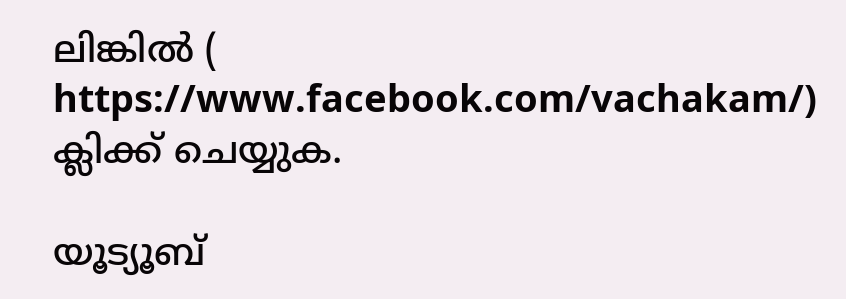ലിങ്കിൽ (
https://www.facebook.com/vachakam/) ക്ലിക്ക് ചെയ്യുക.

യൂട്യൂബ്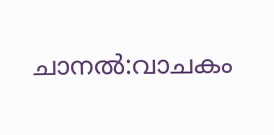ചാനൽ:വാചകം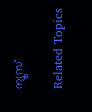ന്യൂസ്

Related Topics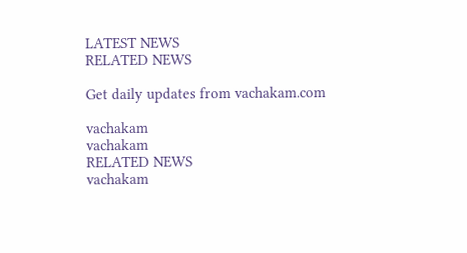LATEST NEWS
RELATED NEWS

Get daily updates from vachakam.com

vachakam
vachakam
RELATED NEWS
vachakam